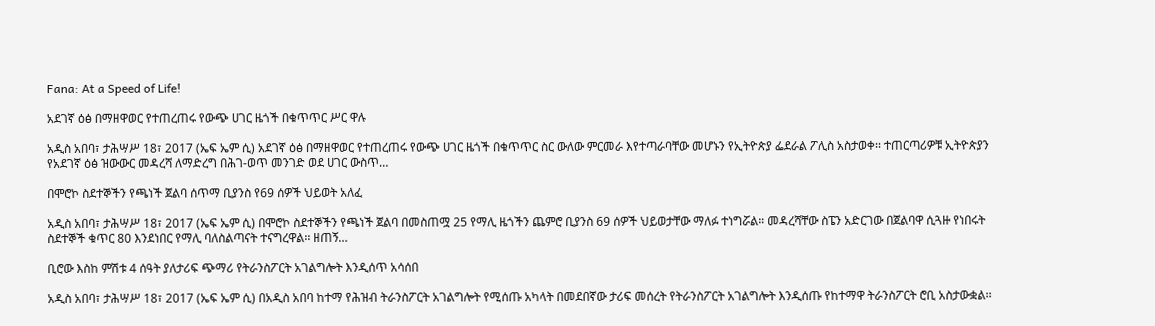Fana: At a Speed of Life!

አደገኛ ዕፅ በማዘዋወር የተጠረጠሩ የውጭ ሀገር ዜጎች በቁጥጥር ሥር ዋሉ

አዲስ አበባ፣ ታሕሣሥ 18፣ 2017 (ኤፍ ኤም ሲ) አደገኛ ዕፅ በማዘዋወር የተጠረጠሩ የውጭ ሀገር ዜጎች በቁጥጥር ስር ውለው ምርመራ እየተጣራባቸው መሆኑን የኢትዮጵያ ፌደራል ፖሊስ አስታወቀ፡፡ ተጠርጣሪዎቹ ኢትዮጵያን የአደገኛ ዕፅ ዝውውር መዳረሻ ለማድረግ በሕገ-ወጥ መንገድ ወደ ሀገር ውስጥ…

በሞሮኮ ስደተኞችን የጫነች ጀልባ ሰጥማ ቢያንስ የ69 ሰዎች ህይወት አለፈ

አዲስ አበባ፣ ታሕሣሥ 18፣ 2017 (ኤፍ ኤም ሲ) በሞሮኮ ስደተኞችን የጫነች ጀልባ በመስጠሟ 25 የማሊ ዜጎችን ጨምሮ ቢያንስ 69 ሰዎች ህይወታቸው ማለፉ ተነግሯል። መዳረሻቸው ስፔን አድርገው በጀልባዋ ሲጓዙ የነበሩት ስደተኞች ቁጥር 80 እንደነበር የማሊ ባለስልጣናት ተናግረዋል፡፡ ዘጠኝ…

ቢሮው እስከ ምሽቱ 4 ሰዓት ያለታሪፍ ጭማሪ የትራንስፖርት አገልግሎት እንዲሰጥ አሳሰበ

አዲስ አበባ፣ ታሕሣሥ 18፣ 2017 (ኤፍ ኤም ሲ) በአዲስ አበባ ከተማ የሕዝብ ትራንስፖርት አገልግሎት የሚሰጡ አካላት በመደበኛው ታሪፍ መሰረት የትራንስፖርት አገልግሎት እንዲሰጡ የከተማዋ ትራንስፖርት ሮቢ አስታውቋል፡፡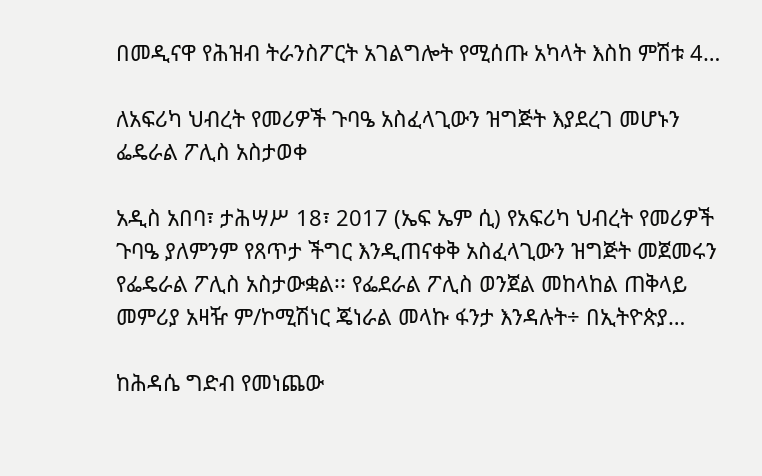በመዲናዋ የሕዝብ ትራንስፖርት አገልግሎት የሚሰጡ አካላት እስከ ምሽቱ 4…

ለአፍሪካ ህብረት የመሪዎች ጉባዔ አስፈላጊውን ዝግጅት እያደረገ መሆኑን ፌዴራል ፖሊስ አስታወቀ

አዲስ አበባ፣ ታሕሣሥ 18፣ 2017 (ኤፍ ኤም ሲ) የአፍሪካ ህብረት የመሪዎች ጉባዔ ያለምንም የጸጥታ ችግር እንዲጠናቀቅ አስፈላጊውን ዝግጅት መጀመሩን የፌዴራል ፖሊስ አስታውቋል፡፡ የፌደራል ፖሊስ ወንጀል መከላከል ጠቅላይ መምሪያ አዛዥ ም/ኮሚሽነር ጄነራል መላኩ ፋንታ እንዳሉት÷ በኢትዮጵያ…

ከሕዳሴ ግድብ የመነጨው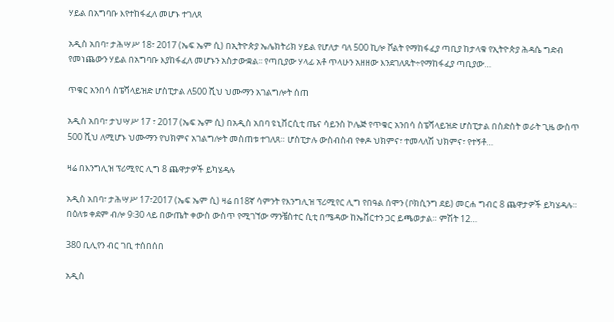ሃይል በአግባቡ እየተከፋፈለ መሆኑ ተገለጸ

አዲስ አበባ፣ ታሕሣሥ 18፣ 2017 (ኤፍ ኤም ሲ) በኢትዮጵያ ኤሌክትሪክ ሃይል የሆለታ ባለ 500 ኪሎ ቮልት የማከፋፈያ ጣቢያ ከታላቁ የኢትዮጵያ ሕዳሴ ግድብ የመነጨውን ሃይል በአግባቡ እያከፋፈለ መሆኑን አስታውቋል፡፡ የጣቢያው ሃላፊ አቶ ጥላሁን አዘዘው እንደገለጹት÷የማከፋፈያ ጣቢያው…

ጥቁር አንበሳ ስፔሻላይዝድ ሆስፒታል ለ500 ሺህ ህሙማን አገልግሎት ሰጠ

አዲስ አበባ፣ ታህሣሥ 17 ፣ 2017 (ኤፍ ኤም ሲ) በአዲስ አበባ ዩኒቨርሲቲ ጤና ሳይንስ ኮሌጅ የጥቁር አንበሳ ስፔሻላይዝድ ሆስፒታል በስድስት ወራት ጊዜ ውስጥ 500 ሺህ ለሚሆኑ ህሙማን የህክምና አገልግሎት መስጠቱ ተገለጸ። ሆስፒታሉ ውስብስብ የቀዶ ህክምና፣ ተመላለሽ ህክምና፣ የተኝቶ…

ዛሬ በእንግሊዝ ፕሪሚየር ሊግ 8 ጨዋታዎች ይካሄዳሉ

አዲስ አበባ፣ ታሕሣሥ 17፣2017 (ኤፍ ኤም ሲ) ዛሬ በ18ኛ ሳምንት የእንግሊዝ ፕሪሚየር ሊግ የበዓል ሰሞን (ቦክሲንግ ደይ) መርሐ ግብር 8 ጨዋታዎች ይካሄዳሉ። በዕለቱ ቀደም ብሎ 9፡30 ላይ በውጤት ቀውስ ውስጥ የሚገኘው ማንቼስተር ሲቲ በሜዳው ከኤቨርተን ጋር ይጫወታል። ምሽት 12…

380 ቢሊየን ብር ገቢ ተሰበሰበ

አዲስ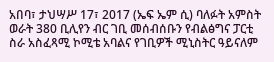አበባ፣ ታህሣሥ 17፣ 2017 (ኤፍ ኤም ሲ) ባለፉት አምስት ወራት 380 ቢሊየን ብር ገቢ መሰብሰቡን የብልፅግና ፓርቲ ስራ አስፈጻሚ ኮሚቴ አባልና የገቢዎች ሚኒስትር ዓይናለም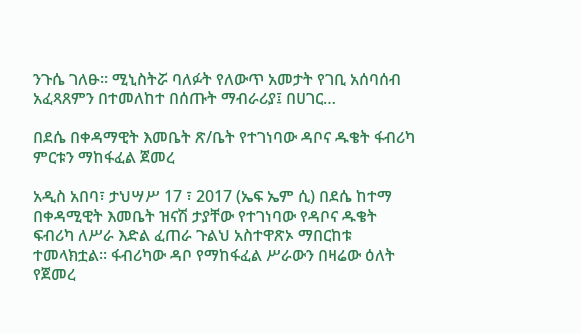ንጉሴ ገለፁ። ሚኒስትሯ ባለፉት የለውጥ አመታት የገቢ አሰባሰብ አፈጻጸምን በተመለከተ በሰጡት ማብራሪያ፤ በሀገር…

በደሴ በቀዳማዊት እመቤት ጽ/ቤት የተገነባው ዳቦና ዱቄት ፋብሪካ ምርቱን ማከፋፈል ጀመረ

አዲስ አበባ፣ ታህሣሥ 17 ፣ 2017 (ኤፍ ኤም ሲ) በደሴ ከተማ በቀዳሚዊት እመቤት ዝናሽ ታያቸው የተገነባው የዳቦና ዱቄት ፍብሪካ ለሥራ እድል ፈጠራ ጉልህ አስተዋጽኦ ማበርከቱ ተመላክቷል፡፡ ፋብሪካው ዳቦ የማከፋፈል ሥራውን በዛሬው ዕለት የጀመረ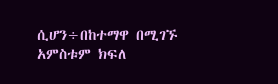ሲሆን÷በከተማዋ በሚገኙ አምስቱም ክፍለ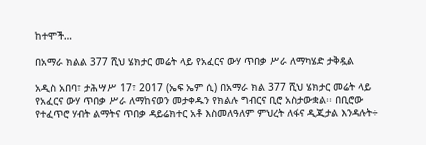ከተሞች…

በአማራ ክልል 377 ሺህ ሄክታር መሬት ላይ የአፈርና ውሃ ጥበቃ ሥራ ለማካሄድ ታቅዷል

አዲስ አበባ፣ ታሕሣሥ 17፣ 2017 (ኤፍ ኤም ሲ) በአማራ ክል 377 ሺህ ሄክታር መሬት ላይ የአፈርና ውሃ ጥበቃ ሥራ ለማከናወን መታቀዱን የክልሉ ግብርና ቢሮ አስታውቋል፡፡ በቢሮው የተፈጥሮ ሃብት ልማትና ጥበቃ ዳይሬክተር አቶ እስመለዓለም ምህረት ለፋና ዲጂታል እንዳሉት÷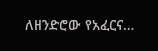ለዘንድሮው የአፈርና…